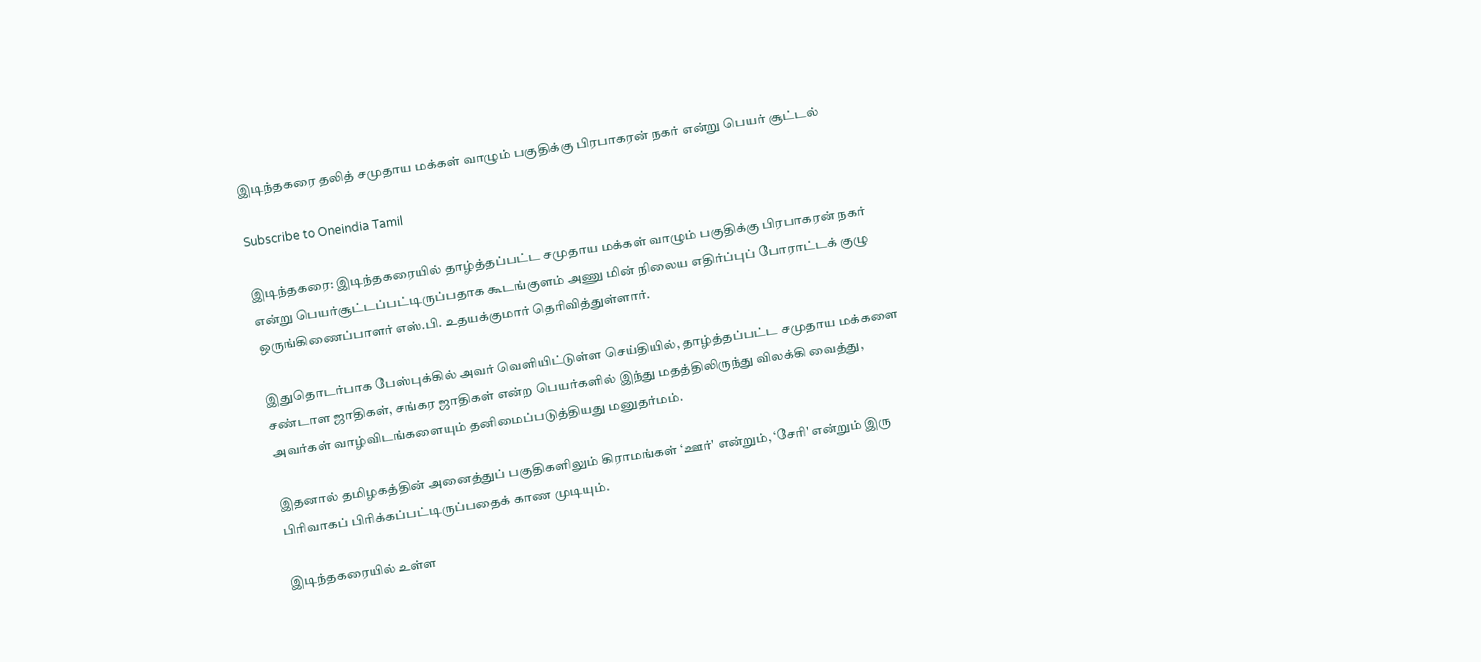இடிந்தகரை தலித் சமுதாய மக்கள் வாழும் பகுதிக்கு பிரபாகரன் நகர் என்று பெயர் சூட்டல்

Subscribe to Oneindia Tamil

இடிந்தகரை: இடிந்தகரையில் தாழ்த்தப்பட்ட சமுதாய மக்கள் வாழும் பகுதிக்கு பிரபாகரன் நகர் என்று பெயர்சூட்டப்பட்டிருப்பதாக கூடங்குளம் அணு மின் நிலைய எதிர்ப்புப் போராட்டக் குழு ஒருங்கிணைப்பாளர் எஸ்.பி. உதயக்குமார் தெரிவித்துள்ளார்.

இதுதொடர்பாக பேஸ்புக்கில் அவர் வெளியிட்டுள்ள செய்தியில், தாழ்த்தப்பட்ட சமுதாய மக்களை சண்டாள ஜாதிகள், சங்கர ஜாதிகள் என்ற பெயர்களில் இந்து மதத்திலிருந்து விலக்கி வைத்து, அவர்கள் வாழ்விடங்களையும் தனிமைப்படுத்தியது மனுதர்மம்.

இதனால் தமிழகத்தின் அனைத்துப் பகுதிகளிலும் கிராமங்கள் ‘ஊர்' என்றும், ‘சேரி' என்றும் இரு பிரிவாகப் பிரிக்கப்பட்டிருப்பதைக் காண முடியும்.

இடிந்தகரையில் உள்ள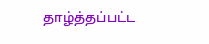தாழ்த்தப்பட்ட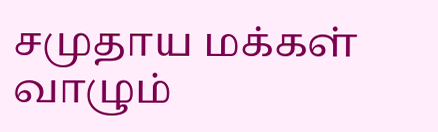சமுதாய மக்கள் வாழும்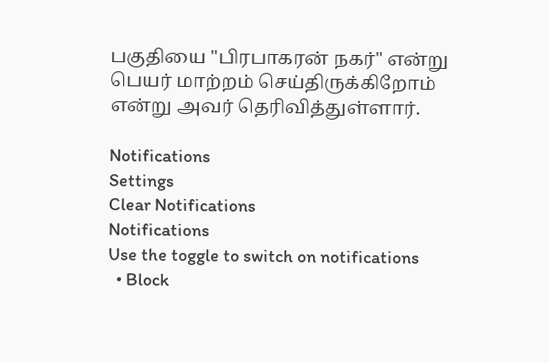பகுதியை "பிரபாகரன் நகர்" என்று பெயர் மாற்றம் செய்திருக்கிறோம் என்று அவர் தெரிவித்துள்ளார்.

Notifications
Settings
Clear Notifications
Notifications
Use the toggle to switch on notifications
  • Block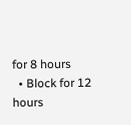for 8 hours
  • Block for 12 hours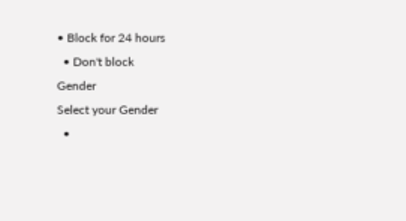• Block for 24 hours
  • Don't block
Gender
Select your Gender
  •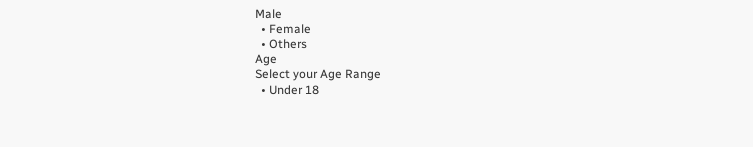Male
  • Female
  • Others
Age
Select your Age Range
  • Under 18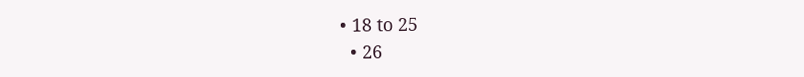• 18 to 25
  • 26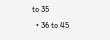to 35
  • 36 to 45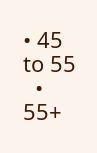• 45 to 55
  • 55+